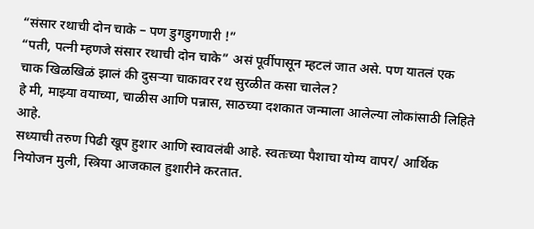“संसार रथाची दोन चाके – पण डुगडुगणारी !”
“पती, पत्नी म्हणजे संसार रथाची दोन चाके” असं पूर्वीपासून म्हटलं जात असे. पण यातलं एक चाक खिळखिळं झालं की दुसऱ्या चाकावर रथ सुरळीत कसा चालेल?
हे मी, माझ्या वयाच्या, चाळीस आणि पन्नास, साठच्या दशकात जन्माला आलेल्या लोकांसाठी लिहिते आहे.
सध्याची तरुण पिढी खूप हुशार आणि स्वावलंबी आहे. स्वतःच्या पैशाचा योग्य वापर/ आर्थिक नियोजन मुली, स्त्रिया आजकाल हुशारीने करतात.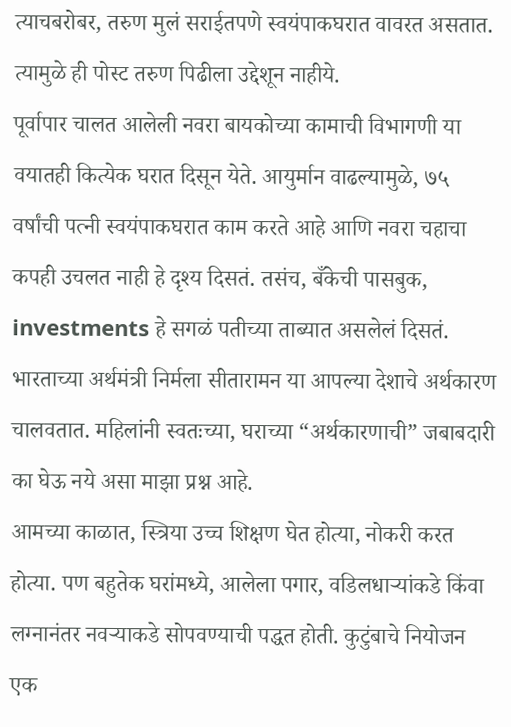त्याचबरोबर, तरुण मुलं सराईतपणे स्वयंपाकघरात वावरत असतात. त्यामुळे ही पोस्ट तरुण पिढीला उद्देशून नाहीये.
पूर्वापार चालत आलेली नवरा बायकोच्या कामाची विभागणी या वयातही कित्येक घरात दिसून येते. आयुर्मान वाढल्यामुळे, ७५ वर्षांची पत्नी स्वयंपाकघरात काम करते आहे आणि नवरा चहाचा कपही उचलत नाही हे दृश्य दिसतं. तसंच, बँकेची पासबुक, investments हे सगळं पतीच्या ताब्यात असलेलं दिसतं.
भारताच्या अर्थमंत्री निर्मला सीतारामन या आपल्या देशाचे अर्थकारण चालवतात. महिलांनी स्वतःच्या, घराच्या “अर्थकारणाची” जबाबदारी का घेऊ नये असा माझा प्रश्न आहे.
आमच्या काळात, स्त्रिया उच्च शिक्षण घेत होत्या, नोकरी करत होत्या. पण बहुतेक घरांमध्ये, आलेला पगार, वडिलधाऱ्यांकडे किंवा लग्नानंतर नवऱ्याकडे सोपवण्याची पद्धत होती. कुटुंबाचे नियोजन एक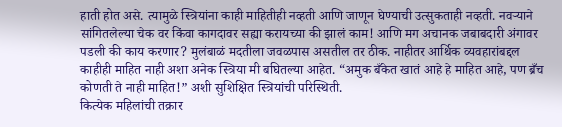हाती होत असे. त्यामुळे स्त्रियांना काही माहितीही नव्हती आणि जाणून घेण्याची उत्सुकताही नव्हती. नवऱ्याने सांगितलेल्या चेक वर किंवा कागदावर सह्या करायच्या की झालं काम! आणि मग अचानक जबाबदारी अंगावर पडली की काय करणार? मुलंबाळं मदतीला जवळपास असतील तर ठीक. नाहीतर आर्थिक व्यवहारांबद्दल काहीही माहित नाही अशा अनेक स्त्रिया मी बघितल्या आहेत. “अमुक बँकेत खातं आहे हे माहित आहे, पण ब्रँच कोणती ते नाही माहित!” अशी सुशिक्षित स्त्रियांची परिस्थिती.
कित्येक महिलांची तक्रार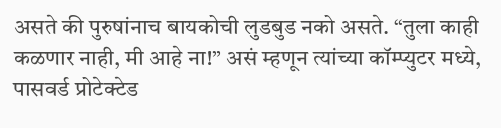असते की पुरुषांनाच बायकोची लुडबुड नको असते. “तुला काही कळणार नाही, मी आहे ना!” असं म्हणून त्यांच्या कॉम्प्युटर मध्ये, पासवर्ड प्रोटेक्टेड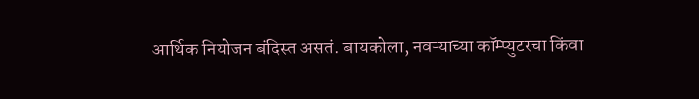आर्थिक नियोजन बंदिस्त असतं. बायकोला, नवऱ्याच्या कॉम्प्युटरचा किंवा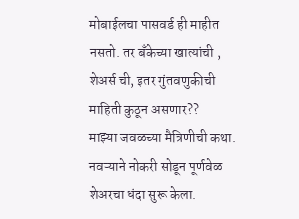मोबाईलचा पासवर्ड ही माहीत नसतो. तर बँकेच्या खात्यांची , शेअर्स ची, इतर गुंतवणुकीची माहिती कुठून असणार??
माझ्या जवळच्या मैत्रिणीची कथा. नवऱ्याने नोकरी सोडून पूर्णवेळ शेअरचा धंदा सुरू केला.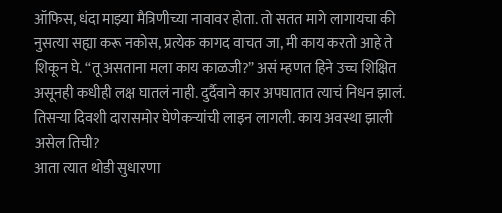ऑफिस, धंदा माझ्या मैत्रिणीच्या नावावर होता. तो सतत मागे लागायचा की नुसत्या सह्या करू नकोस, प्रत्येक कागद वाचत जा, मी काय करतो आहे ते शिकून घे. “तू असताना मला काय काळजी?” असं म्हणत हिने उच्च शिक्षित असूनही कधीही लक्ष घातलं नाही. दुर्दैवाने कार अपघातात त्याचं निधन झालं. तिसऱ्या दिवशी दारासमोर घेणेकऱ्यांची लाइन लागली. काय अवस्था झाली असेल तिची?
आता त्यात थोडी सुधारणा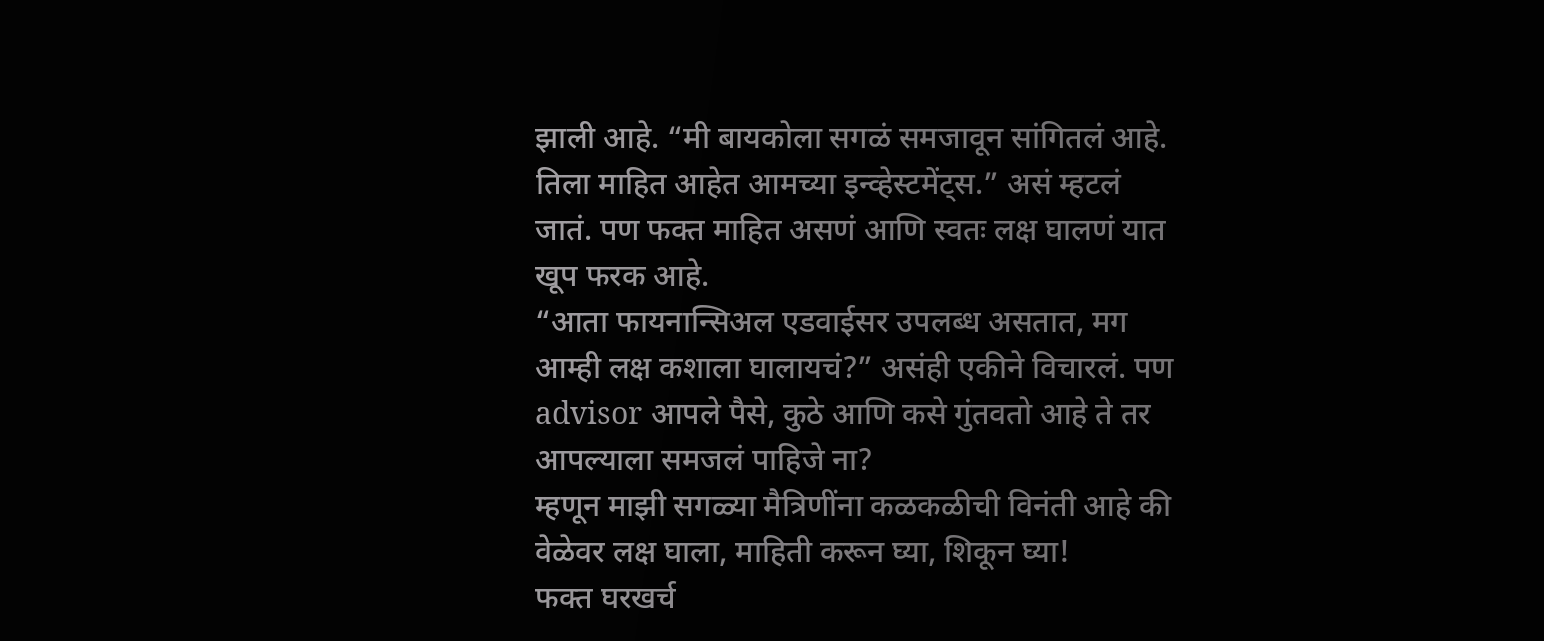झाली आहे. “मी बायकोला सगळं समजावून सांगितलं आहे. तिला माहित आहेत आमच्या इन्व्हेस्टमेंट्स.” असं म्हटलं जातं. पण फक्त माहित असणं आणि स्वतः लक्ष घालणं यात खूप फरक आहे.
“आता फायनान्सिअल एडवाईसर उपलब्ध असतात, मग आम्ही लक्ष कशाला घालायचं?” असंही एकीने विचारलं. पण advisor आपले पैसे, कुठे आणि कसे गुंतवतो आहे ते तर आपल्याला समजलं पाहिजे ना?
म्हणून माझी सगळ्या मैत्रिणींना कळकळीची विनंती आहे की वेळेवर लक्ष घाला, माहिती करून घ्या, शिकून घ्या!
फक्त घरखर्च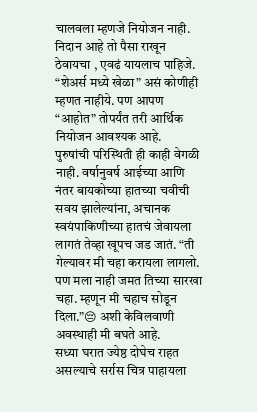चालवला म्हणजे नियोजन नाही. निदान आहे तो पैसा राखून ठेवायचा , एवढं यायलाच पाहिजे. “शेअर्स मध्ये खेळा” असं कोणीही म्हणत नाहीये. पण आपण “आहोत” तोपर्यंत तरी आर्थिक नियोजन आवश्यक आहे.
पुरुषांची परिस्थिती ही काही वेगळी नाही. वर्षानुवर्ष आईच्या आणि नंतर बायकोच्या हातच्या चवीची सवय झालेल्यांना, अचानक स्वयंपाकिणीच्या हातचं जेवायला लागतं तेव्हा खूपच जड जातं. “ती गेल्यावर मी चहा करायला लागलो. पण मला नाही जमत तिच्या सारखा चहा. म्हणून मी चहाच सोडून दिला.”😔 अशी केविलवाणी अवस्थाही मी बघते आहे.
सध्या घरात ज्येष्ठ दोघेच राहत असल्याचे सर्रास चित्र पाहायला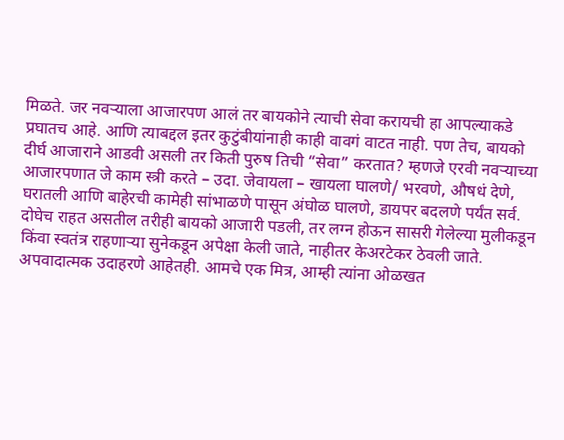मिळते. जर नवऱ्याला आजारपण आलं तर बायकोने त्याची सेवा करायची हा आपल्याकडे प्रघातच आहे. आणि त्याबद्दल इतर कुटुंबीयांनाही काही वावगं वाटत नाही. पण तेच, बायको दीर्घ आजाराने आडवी असली तर किती पुरुष तिची “सेवा” करतात? म्हणजे एरवी नवऱ्याच्या आजारपणात जे काम स्त्री करते – उदा. जेवायला – खायला घालणे/ भरवणे, औषधं देणे, घरातली आणि बाहेरची कामेही सांभाळणे पासून अंघोळ घालणे, डायपर बदलणे पर्यंत सर्व. दोघेच राहत असतील तरीही बायको आजारी पडली, तर लग्न होऊन सासरी गेलेल्या मुलीकडून किंवा स्वतंत्र राहणाऱ्या सुनेकडून अपेक्षा केली जाते, नाहीतर केअरटेकर ठेवली जाते.
अपवादात्मक उदाहरणे आहेतही. आमचे एक मित्र, आम्ही त्यांना ओळखत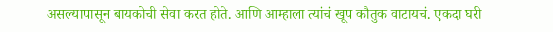असल्यापासून बायकोची सेवा करत होते. आणि आम्हाला त्यांचं खूप कौतुक वाटायचं. एकदा घरी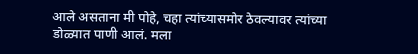आले असताना मी पोहे, चहा त्यांच्यासमोर ठेवल्यावर त्यांच्या डोळ्यात पाणी आलं. मला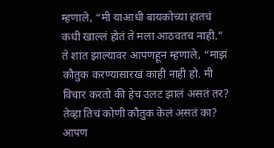म्हणाले, “मी याआधी बायकोच्या हातचं कधी खाल्लं होतं ते मला आठवतच नाही.” ते शांत झाल्यावर आपणहून म्हणाले, “माझं कौतुक करण्यासारखं काही नाही हो. मी विचार करतो की हेच उलट झालं असतं तर? तेव्हा तिचं कोणी कौतुक केलं असतं का? आपण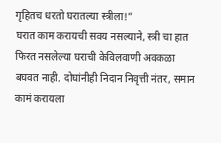गृहितच धरतो घरातल्या स्त्रीला!”
घरात काम करायची सवय नसल्याने, स्त्री चा हात फिरत नसलेल्या घराची केविलवाणी अवकळा बघवत नाही. दोघांनीही निदान निवृत्ती नंतर, समान कामं करायला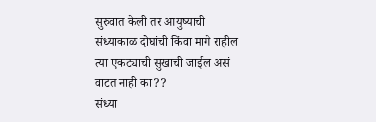सुरुवात केली तर आयुष्याची संध्याकाळ दोघांची किंवा मागे राहील त्या एकट्याची सुखाची जाईल असं वाटत नाही का??
संध्या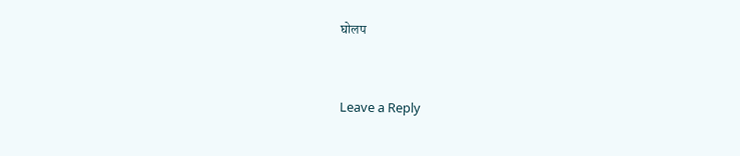घोलप


Leave a Reply